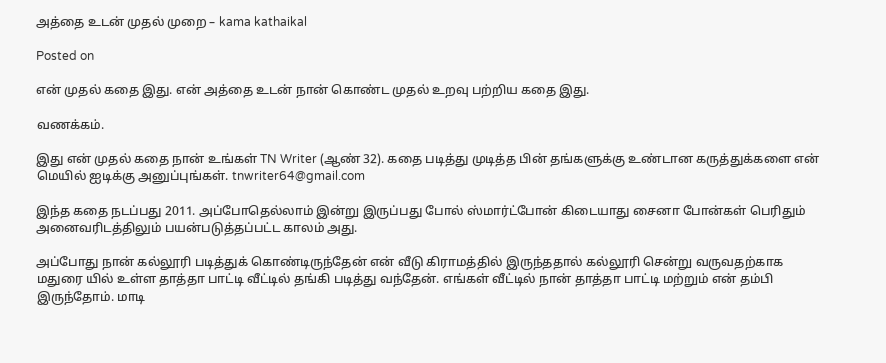அத்தை உடன் முதல் முறை – kama kathaikal

Posted on

என் முதல் கதை இது. என் அத்தை உடன் நான் கொண்ட முதல் உறவு பற்றிய கதை இது.

வணக்கம்.

இது என் முதல் கதை நான் உங்கள் TN Writer (ஆண் 32). கதை படித்து முடித்த பின் தங்களுக்கு உண்டான கருத்துக்களை என் மெயில் ஐடிக்கு அனுப்புங்கள். tnwriter64@gmail.com

இந்த கதை நடப்பது 2011. அப்போதெல்லாம் இன்று இருப்பது போல் ஸ்மார்ட்போன் கிடையாது சைனா போன்கள் பெரிதும் அனைவரிடத்திலும் பயன்படுத்தப்பட்ட காலம் அது.

அப்போது நான் கல்லூரி படித்துக் கொண்டிருந்தேன் என் வீடு கிராமத்தில் இருந்ததால் கல்லூரி சென்று வருவதற்காக மதுரை யில் உள்ள தாத்தா பாட்டி வீட்டில் தங்கி படித்து வந்தேன். எங்கள் வீட்டில் நான் தாத்தா பாட்டி மற்றும் என் தம்பி இருந்தோம். மாடி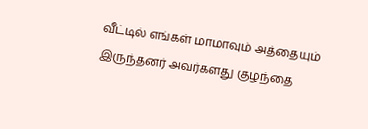வீட்டில் எங்கள் மாமாவும் அத்தையும் இருந்தனர் அவர்களது குழந்தை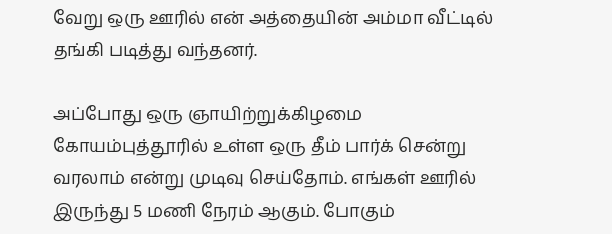வேறு ஒரு ஊரில் என் அத்தையின் அம்மா வீட்டில் தங்கி படித்து வந்தனர்.

அப்போது ஒரு ஞாயிற்றுக்கிழமை கோயம்புத்தூரில் உள்ள ஒரு தீம் பார்க் சென்று வரலாம் என்று முடிவு செய்தோம். எங்கள் ஊரில் இருந்து 5 மணி நேரம் ஆகும். போகும்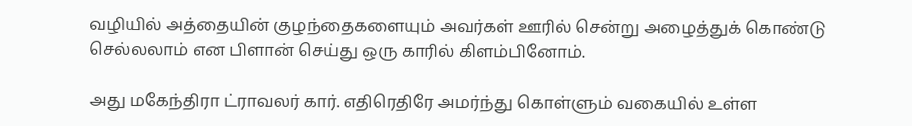வழியில் அத்தையின் குழந்தைகளையும் அவர்கள் ஊரில் சென்று அழைத்துக் கொண்டு செல்லலாம் என பிளான் செய்து ஒரு காரில் கிளம்பினோம்.

அது மகேந்திரா ட்ராவலர் கார். எதிரெதிரே அமர்ந்து கொள்ளும் வகையில் உள்ள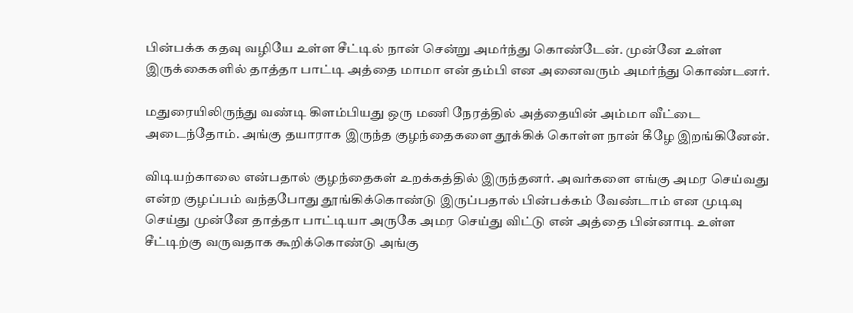பின்பக்க கதவு வழியே உள்ள சீட்டில் நான் சென்று அமர்ந்து கொண்டேன். முன்னே உள்ள இருக்கைகளில் தாத்தா பாட்டி அத்தை மாமா என் தம்பி என அனைவரும் அமர்ந்து கொண்டனர்.

மதுரையிலிருந்து வண்டி கிளம்பியது ஒரு மணி நேரத்தில் அத்தையின் அம்மா வீட்டை அடைந்தோம். அங்கு தயாராக இருந்த குழந்தைகளை தூக்கிக் கொள்ள நான் கீழே இறங்கினேன்.

விடியற்காலை என்பதால் குழந்தைகள் உறக்கத்தில் இருந்தனர். அவர்களை எங்கு அமர செய்வது என்ற குழப்பம் வந்தபோது தூங்கிக்கொண்டு இருப்பதால் பின்பக்கம் வேண்டாம் என முடிவு செய்து முன்னே தாத்தா பாட்டியா அருகே அமர செய்து விட்டு என் அத்தை பின்னாடி உள்ள சீட்டிற்கு வருவதாக கூறிக்கொண்டு அங்கு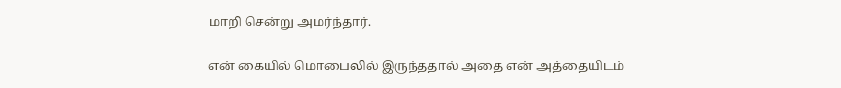மாறி சென்று அமர்ந்தார்.

என் கையில் மொபைலில் இருந்ததால் அதை என் அத்தையிடம்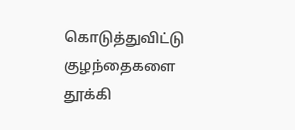கொடுத்துவிட்டு குழந்தைகளை தூக்கி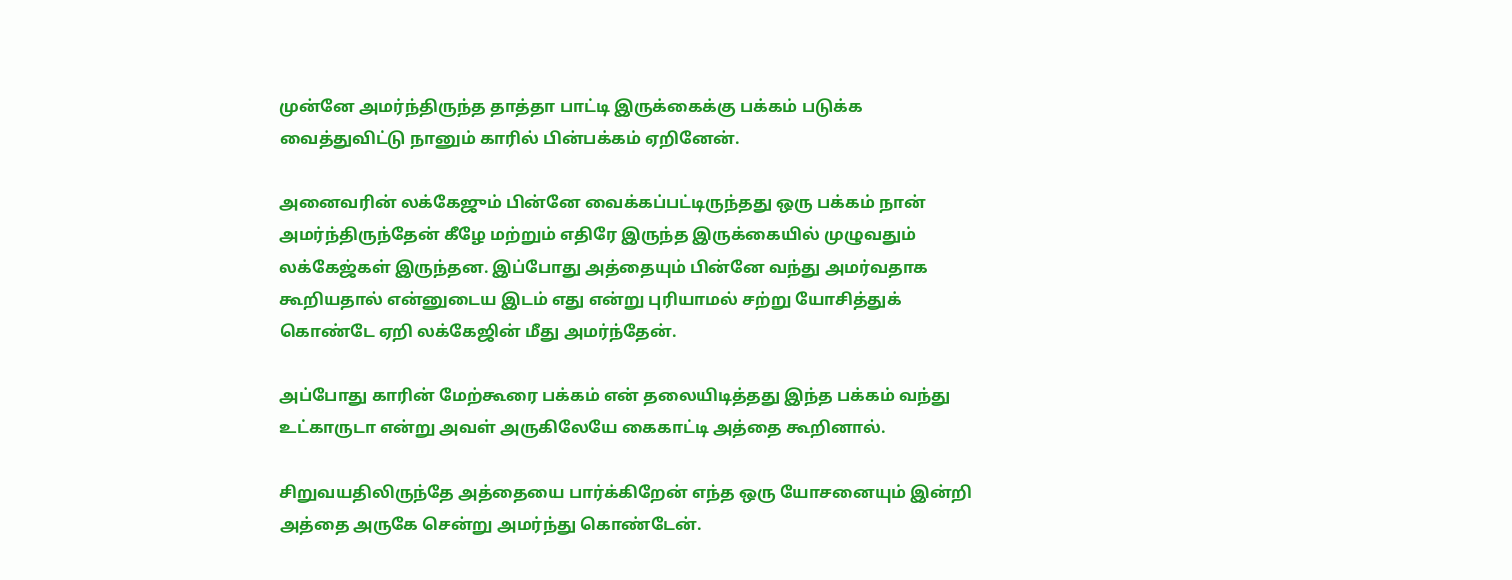முன்னே அமர்ந்திருந்த தாத்தா பாட்டி இருக்கைக்கு பக்கம் படுக்க வைத்துவிட்டு நானும் காரில் பின்பக்கம் ஏறினேன்.

அனைவரின் லக்கேஜும் பின்னே வைக்கப்பட்டிருந்தது ஒரு பக்கம் நான் அமர்ந்திருந்தேன் கீழே மற்றும் எதிரே இருந்த இருக்கையில் முழுவதும் லக்கேஜ்கள் இருந்தன. இப்போது அத்தையும் பின்னே வந்து அமர்வதாக கூறியதால் என்னுடைய இடம் எது என்று புரியாமல் சற்று யோசித்துக் கொண்டே ஏறி லக்கேஜின் மீது அமர்ந்தேன்.

அப்போது காரின் மேற்கூரை பக்கம் என் தலையிடித்தது இந்த பக்கம் வந்து உட்காருடா என்று அவள் அருகிலேயே கைகாட்டி அத்தை கூறினால்.

சிறுவயதிலிருந்தே அத்தையை பார்க்கிறேன் எந்த ஒரு யோசனையும் இன்றி அத்தை அருகே சென்று அமர்ந்து கொண்டேன்.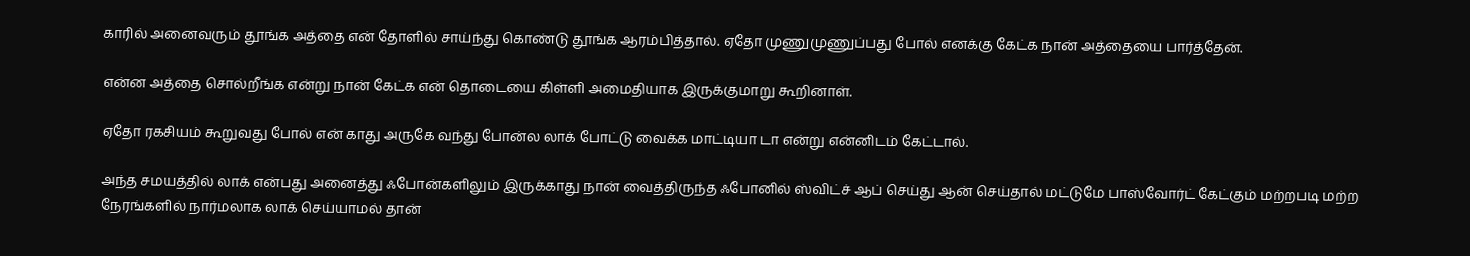காரில் அனைவரும் தூங்க அத்தை என் தோளில் சாய்ந்து கொண்டு தூங்க ஆரம்பித்தால். ஏதோ முணுமுணுப்பது போல் எனக்கு கேட்க நான் அத்தையை பார்த்தேன்.

என்ன அத்தை சொல்றீங்க என்று நான் கேட்க என் தொடையை கிள்ளி அமைதியாக இருக்குமாறு கூறினாள்.

ஏதோ ரகசியம் கூறுவது போல் என் காது அருகே வந்து போன்ல லாக் போட்டு வைக்க மாட்டியா டா என்று என்னிடம் கேட்டால்.

அந்த சமயத்தில் லாக் என்பது அனைத்து ஃபோன்களிலும் இருக்காது நான் வைத்திருந்த ஃபோனில் ஸ்விட்ச் ஆப் செய்து ஆன் செய்தால் மட்டுமே பாஸ்வோர்ட் கேட்கும் மற்றபடி மற்ற நேரங்களில் நார்மலாக லாக் செய்யாமல் தான்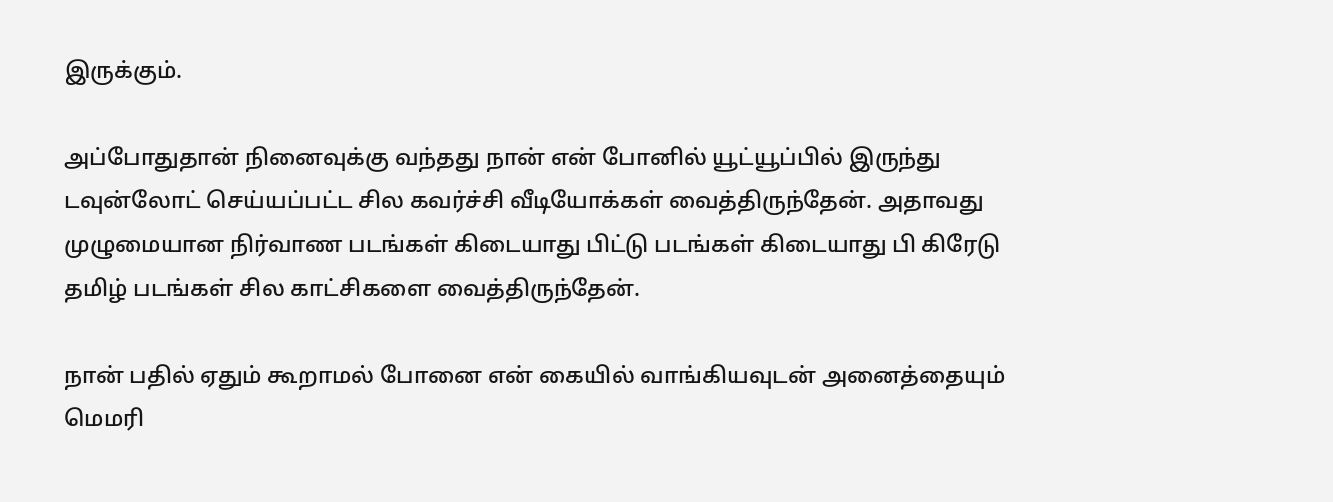இருக்கும்.

அப்போதுதான் நினைவுக்கு வந்தது நான் என் போனில் யூட்யூப்பில் இருந்து டவுன்லோட் செய்யப்பட்ட சில கவர்ச்சி வீடியோக்கள் வைத்திருந்தேன். அதாவது முழுமையான நிர்வாண படங்கள் கிடையாது பிட்டு படங்கள் கிடையாது பி கிரேடு தமிழ் படங்கள் சில காட்சிகளை வைத்திருந்தேன்.

நான் பதில் ஏதும் கூறாமல் போனை என் கையில் வாங்கியவுடன் அனைத்தையும் மெமரி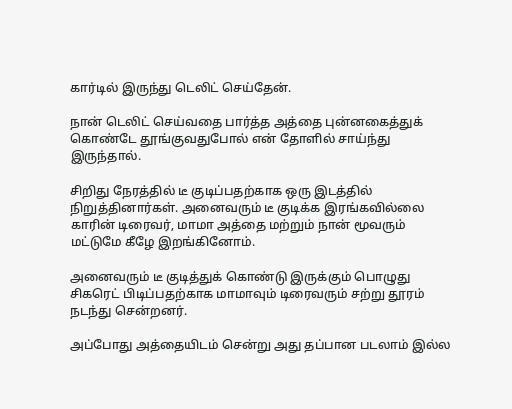கார்டில் இருந்து டெலிட் செய்தேன்.

நான் டெலிட் செய்வதை பார்த்த அத்தை புன்னகைத்துக் கொண்டே தூங்குவதுபோல் என் தோளில் சாய்ந்து இருந்தால்.

சிறிது நேரத்தில் டீ குடிப்பதற்காக ஒரு இடத்தில் நிறுத்தினார்கள். அனைவரும் டீ குடிக்க இரங்கவில்லை காரின் டிரைவர், மாமா அத்தை மற்றும் நான் மூவரும் மட்டுமே கீழே இறங்கினோம்.

அனைவரும் டீ குடித்துக் கொண்டு இருக்கும் பொழுது சிகரெட் பிடிப்பதற்காக மாமாவும் டிரைவரும் சற்று தூரம் நடந்து சென்றனர்.

அப்போது அத்தையிடம் சென்று அது தப்பான படலாம் இல்ல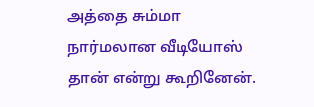அத்தை சும்மா நார்மலான வீடியோஸ் தான் என்று கூறினேன்.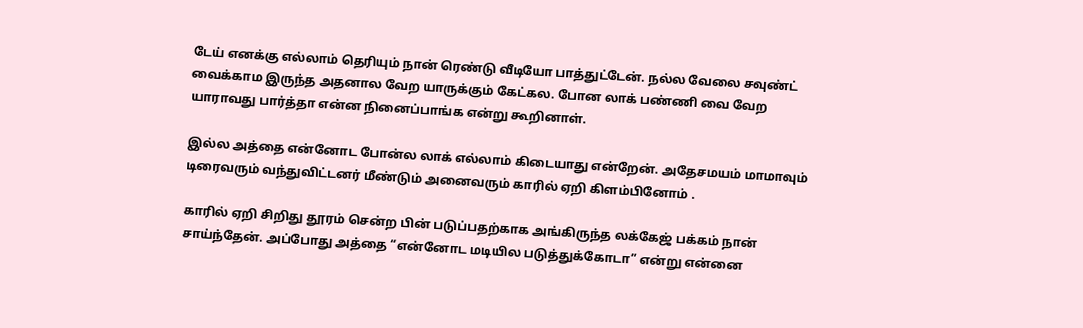டேய் எனக்கு எல்லாம் தெரியும் நான் ரெண்டு வீடியோ பாத்துட்டேன். நல்ல வேலை சவுண்ட் வைக்காம இருந்த அதனால வேற யாருக்கும் கேட்கல. போன லாக் பண்ணி வை வேற யாராவது பார்த்தா என்ன நினைப்பாங்க என்று கூறினாள்.

இல்ல அத்தை என்னோட போன்ல லாக் எல்லாம் கிடையாது என்றேன். அதேசமயம் மாமாவும் டிரைவரும் வந்துவிட்டனர் மீண்டும் அனைவரும் காரில் ஏறி கிளம்பினோம் .

காரில் ஏறி சிறிது தூரம் சென்ற பின் படுப்பதற்காக அங்கிருந்த லக்கேஜ் பக்கம் நான் சாய்ந்தேன். அப்போது அத்தை “என்னோட மடியில படுத்துக்கோடா” என்று என்னை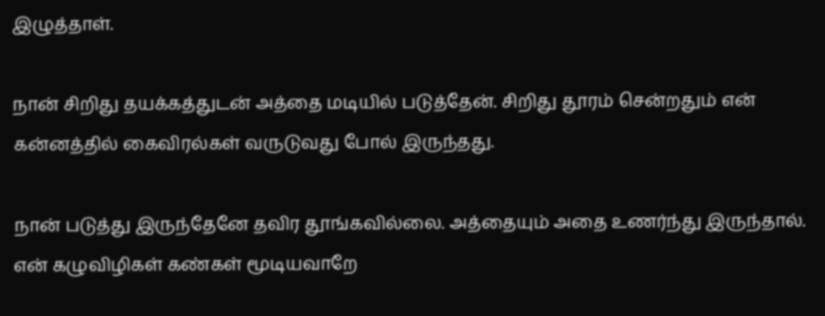இழுத்தாள்.

நான் சிறிது தயக்கத்துடன் அத்தை மடியில் படுத்தேன். சிறிது தூரம் சென்றதும் என் கன்னத்தில் கைவிரல்கள் வருடுவது போல் இருந்தது.

நான் படுத்து இருந்தேனே தவிர தூங்கவில்லை. அத்தையும் அதை உணர்ந்து இருந்தால். என் கழுவிழிகள் கண்கள் மூடியவாறே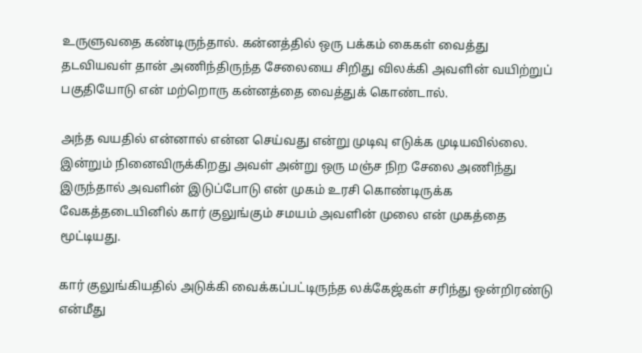உருளுவதை கண்டிருந்தால். கன்னத்தில் ஒரு பக்கம் கைகள் வைத்து தடவியவள் தான் அணிந்திருந்த சேலையை சிறிது விலக்கி அவளின் வயிற்றுப் பகுதியோடு என் மற்றொரு கன்னத்தை வைத்துக் கொண்டால்.

அந்த வயதில் என்னால் என்ன செய்வது என்று முடிவு எடுக்க முடியவில்லை. இன்றும் நினைவிருக்கிறது அவள் அன்று ஒரு மஞ்ச நிற சேலை அணிந்து இருந்தால் அவளின் இடுப்போடு என் முகம் உரசி கொண்டிருக்க வேகத்தடையினில் கார் குலுங்கும் சமயம் அவளின் முலை என் முகத்தை மூட்டியது.

கார் குலுங்கியதில் அடுக்கி வைக்கப்பட்டிருந்த லக்கேஜ்கள் சரிந்து ஒன்றிரண்டு என்மீது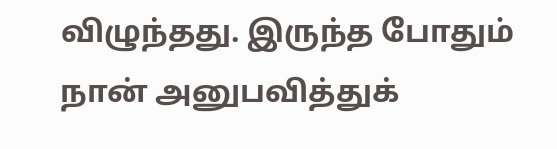விழுந்தது. இருந்த போதும் நான் அனுபவித்துக்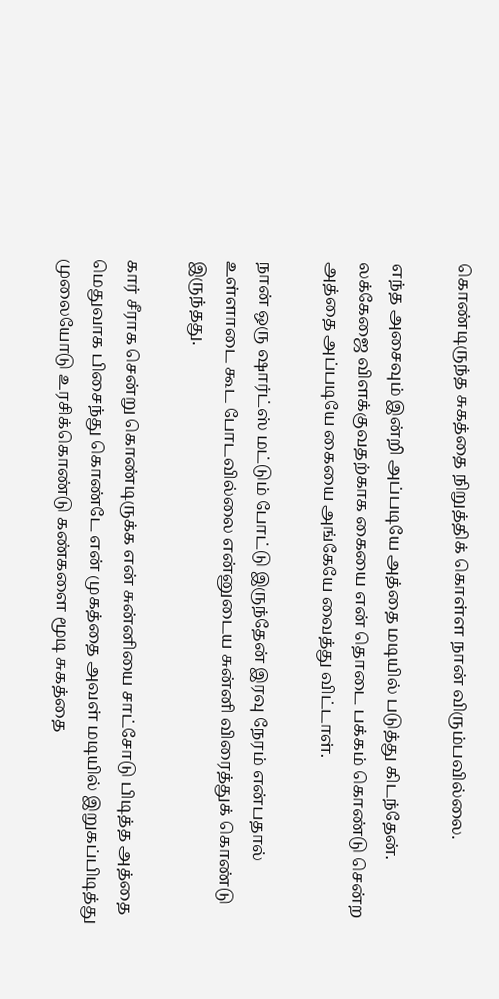கொண்டிருந்த சுகத்தை நிறுத்திக் கொள்ள நான் விரும்பவில்லை.

எந்த அசைவும் இன்றி அப்படியே அத்தை மடியில் படுத்து கிடந்தேன்.
லக்கேஜை விளக்குவதற்காக கையை என் தொடை பக்கம் கொண்டு சென்ற அத்தை அப்படியே கையை அங்கேயே வைத்து விட்டாள்.

நான் ஒரு ஷார்ட்ஸ் மட்டும் போட்டு இருந்தேன் இரவு நேரம் என்பதால் உள்ளாடை கூட போடவில்லை என்னுடைய சுன்னி விரைத்துக் கொண்டு இருந்தது.

கார் சீராக சென்று கொண்டிருக்க என் சுன்னியை சாட்சோடு பிடித்த அத்தை மெதுவாக பிசைந்து கொண்டே என் முகத்தை அவள் மடியில் இறுகப்பிடித்து முலையோடு உரசிக்கொண்டு கண்களை மூடி சுகத்தை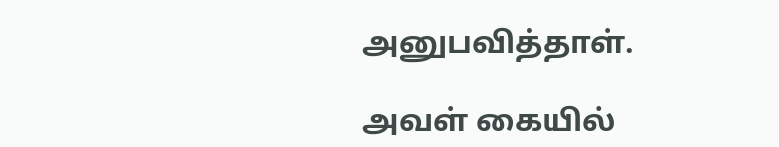அனுபவித்தாள்.

அவள் கையில்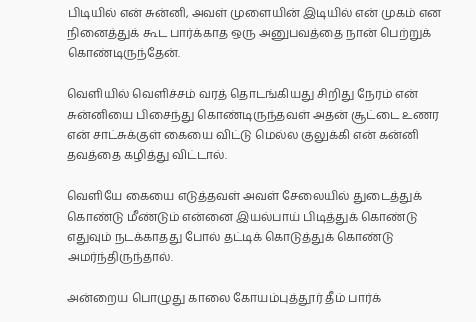பிடியில் என் சுன்னி, அவள் முளையின் இடியில் என் முகம் என நினைத்துக் கூட பார்க்காத ஒரு அனுபவத்தை நான் பெற்றுக் கொண்டிருந்தேன்.

வெளியில் வெளிச்சம் வரத் தொடங்கியது சிறிது நேரம் என் சுன்னியை பிசைந்து கொண்டிருந்தவள் அதன் சூட்டை உணர என் சாட்சுக்குள் கையை விட்டு மெல்ல குலுக்கி என் கன்னி தவத்தை கழித்து விட்டால்.

வெளியே கையை எடுத்தவள் அவள் சேலையில் துடைத்துக் கொண்டு மீண்டும் என்னை இயல்பாய் பிடித்துக் கொண்டு எதுவும் நடக்காதது போல் தட்டிக் கொடுத்துக் கொண்டு அமர்ந்திருந்தால்.

அன்றைய பொழுது காலை கோயம்புத்தூர் தீம் பார்க்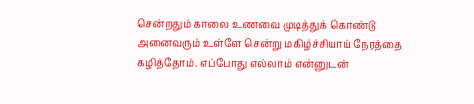சென்றதும் காலை உணவை முடித்துக் கொண்டு அனைவரும் உள்ளே சென்று மகிழ்ச்சியாய் நேரத்தை கழித்தோம். எப்போது எல்லாம் என்னுடன்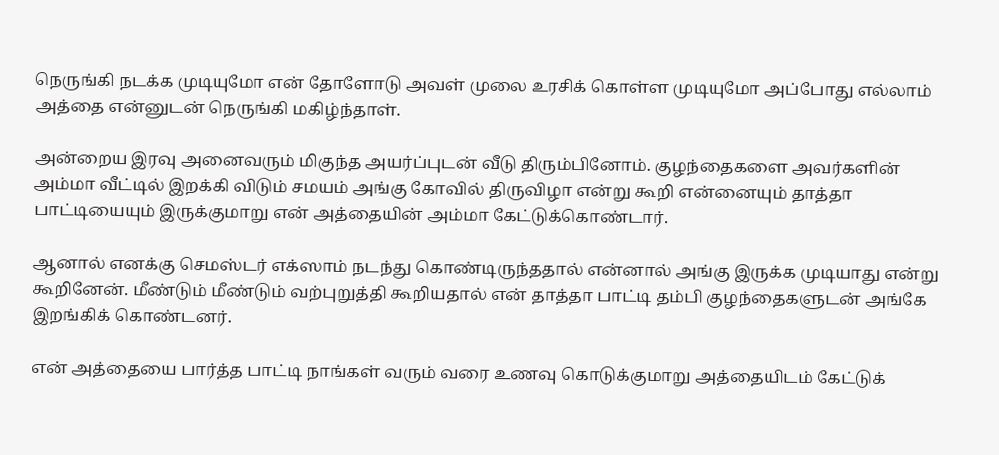நெருங்கி நடக்க முடியுமோ என் தோளோடு அவள் முலை உரசிக் கொள்ள முடியுமோ அப்போது எல்லாம் அத்தை என்னுடன் நெருங்கி மகிழ்ந்தாள்.

அன்றைய இரவு அனைவரும் மிகுந்த அயர்ப்புடன் வீடு திரும்பினோம். குழந்தைகளை அவர்களின் அம்மா வீட்டில் இறக்கி விடும் சமயம் அங்கு கோவில் திருவிழா என்று கூறி என்னையும் தாத்தா பாட்டியையும் இருக்குமாறு என் அத்தையின் அம்மா கேட்டுக்கொண்டார்.

ஆனால் எனக்கு செமஸ்டர் எக்ஸாம் நடந்து கொண்டிருந்ததால் என்னால் அங்கு இருக்க முடியாது என்று கூறினேன். மீண்டும் மீண்டும் வற்புறுத்தி கூறியதால் என் தாத்தா பாட்டி தம்பி குழந்தைகளுடன் அங்கே இறங்கிக் கொண்டனர்.

என் அத்தையை பார்த்த பாட்டி நாங்கள் வரும் வரை உணவு கொடுக்குமாறு அத்தையிடம் கேட்டுக்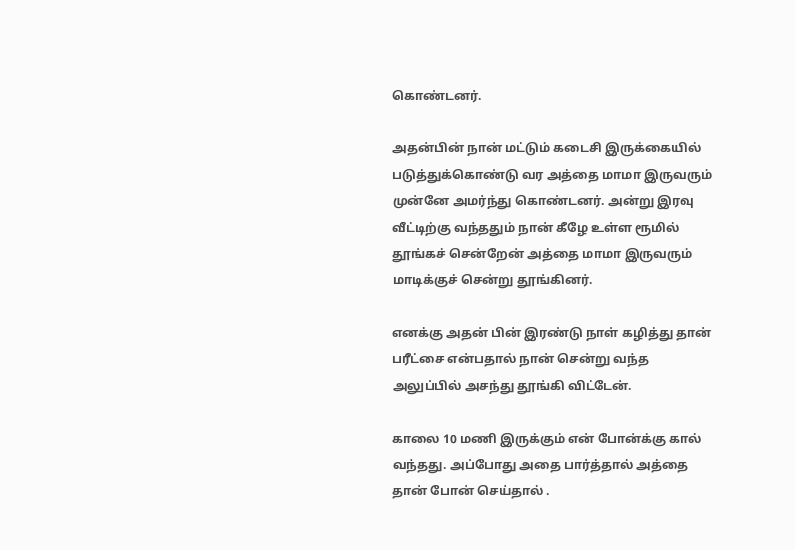கொண்டனர்.

அதன்பின் நான் மட்டும் கடைசி இருக்கையில் படுத்துக்கொண்டு வர அத்தை மாமா இருவரும் முன்னே அமர்ந்து கொண்டனர். அன்று இரவு வீட்டிற்கு வந்ததும் நான் கீழே உள்ள ரூமில் தூங்கச் சென்றேன் அத்தை மாமா இருவரும் மாடிக்குச் சென்று தூங்கினர்.

எனக்கு அதன் பின் இரண்டு நாள் கழித்து தான் பரீட்சை என்பதால் நான் சென்று வந்த அலுப்பில் அசந்து தூங்கி விட்டேன்.

காலை 10 மணி இருக்கும் என் போன்க்கு கால் வந்தது. அப்போது அதை பார்த்தால் அத்தை தான் போன் செய்தால் .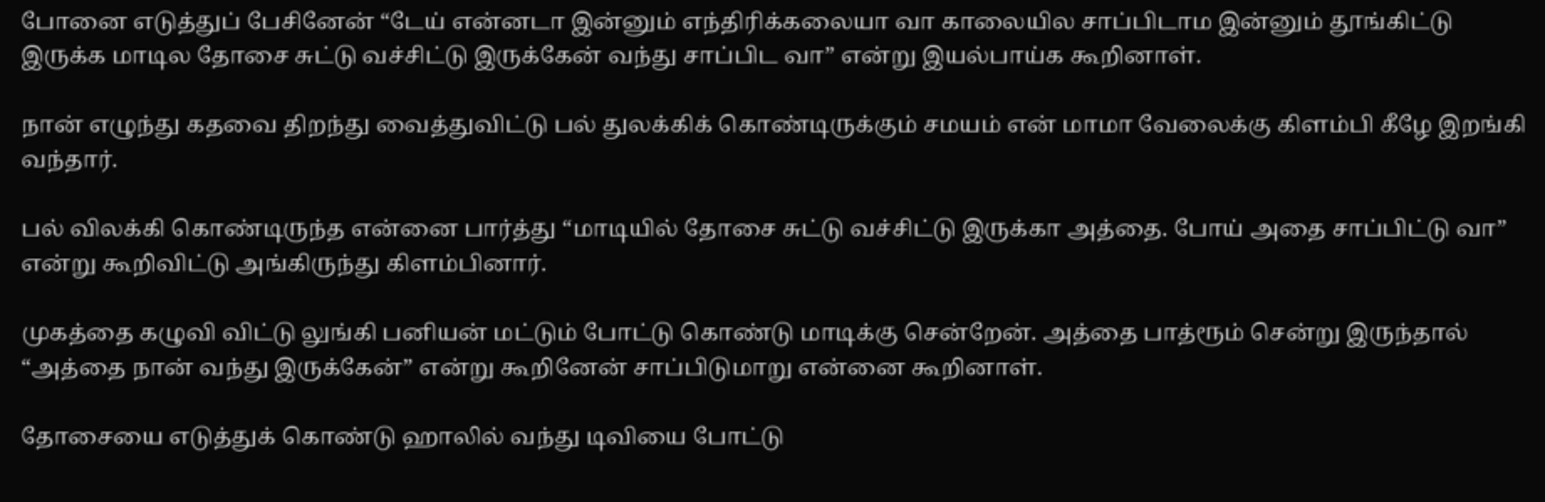போனை எடுத்துப் பேசினேன் “டேய் என்னடா இன்னும் எந்திரிக்கலையா வா காலையில சாப்பிடாம இன்னும் தூங்கிட்டு இருக்க மாடில தோசை சுட்டு வச்சிட்டு இருக்கேன் வந்து சாப்பிட வா” என்று இயல்பாய்க கூறினாள்.

நான் எழுந்து கதவை திறந்து வைத்துவிட்டு பல் துலக்கிக் கொண்டிருக்கும் சமயம் என் மாமா வேலைக்கு கிளம்பி கீழே இறங்கி வந்தார்.

பல் விலக்கி கொண்டிருந்த என்னை பார்த்து “மாடியில் தோசை சுட்டு வச்சிட்டு இருக்கா அத்தை. போய் அதை சாப்பிட்டு வா” என்று கூறிவிட்டு அங்கிருந்து கிளம்பினார்.

முகத்தை கழுவி விட்டு லுங்கி பனியன் மட்டும் போட்டு கொண்டு மாடிக்கு சென்றேன். அத்தை பாத்ரூம் சென்று இருந்தால் “அத்தை நான் வந்து இருக்கேன்” என்று கூறினேன் சாப்பிடுமாறு என்னை கூறினாள்.

தோசையை எடுத்துக் கொண்டு ஹாலில் வந்து டிவியை போட்டு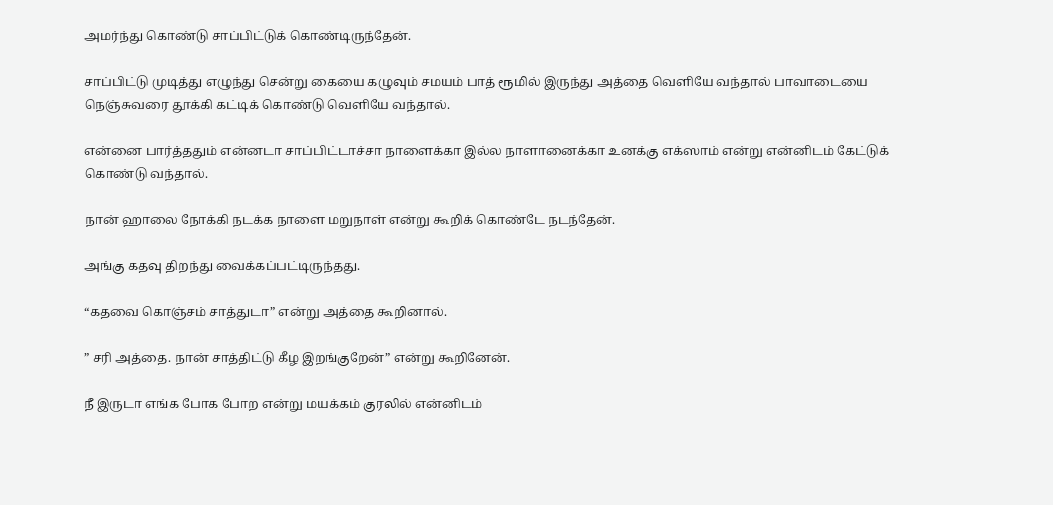அமர்ந்து கொண்டு சாப்பிட்டுக் கொண்டிருந்தேன்.

சாப்பிட்டு முடித்து எழுந்து சென்று கையை கழுவும் சமயம் பாத் ரூமில் இருந்து அத்தை வெளியே வந்தால் பாவாடையை நெஞ்சுவரை தூக்கி கட்டிக் கொண்டு வெளியே வந்தால்.

என்னை பார்த்ததும் என்னடா சாப்பிட்டாச்சா நாளைக்கா இல்ல நாளானைக்கா உனக்கு எக்ஸாம் என்று என்னிடம் கேட்டுக் கொண்டு வந்தால்.

நான் ஹாலை நோக்கி நடக்க நாளை மறுநாள் என்று கூறிக் கொண்டே நடந்தேன்.

அங்கு கதவு திறந்து வைக்கப்பட்டிருந்தது.

“கதவை கொஞ்சம் சாத்துடா” என்று அத்தை கூறினால்.

” சரி அத்தை. நான் சாத்திட்டு கீழ இறங்குறேன்” என்று கூறினேன்.

நீ இருடா எங்க போக போற என்று மயக்கம் குரலில் என்னிடம்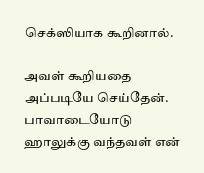செக்ஸியாக கூறினால்.

அவள் கூறியதை அப்படியே செய்தேன். பாவாடையோடு ஹாலுக்கு வந்தவள் என்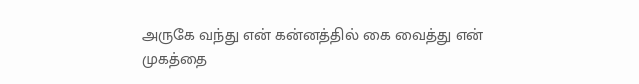அருகே வந்து என் கன்னத்தில் கை வைத்து என் முகத்தை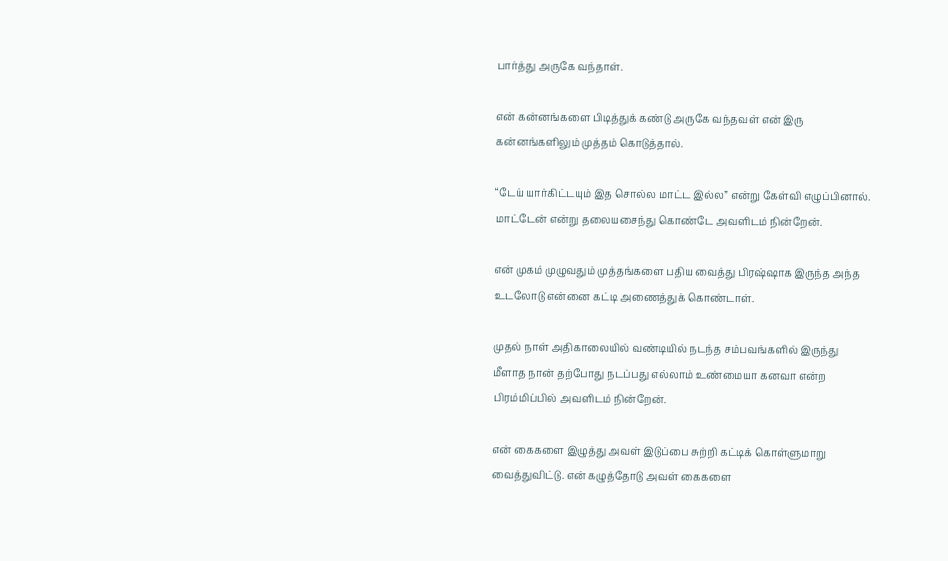பார்த்து அருகே வந்தாள்.

என் கன்னங்களை பிடித்துக் கண்டு அருகே வந்தவள் என் இரு கன்னங்களிலும் முத்தம் கொடுத்தால்.

“டேய் யார்கிட்டயும் இத சொல்ல மாட்ட இல்ல” என்று கேள்வி எழுப்பினால். மாட்டேன் என்று தலையசைந்து கொண்டே அவளிடம் நின்றேன்.

என் முகம் முழுவதும் முத்தங்களை பதிய வைத்து பிரஷ்ஷாக இருந்த அந்த உடலோடு என்னை கட்டி அணைத்துக் கொண்டாள்.

முதல் நாள் அதிகாலையில் வண்டியில் நடந்த சம்பவங்களில் இருந்து மீளாத நான் தற்போது நடப்பது எல்லாம் உண்மையா கனவா என்ற பிரம்மிப்பில் அவளிடம் நின்றேன்.

என் கைகளை இழுத்து அவள் இடுப்பை சுற்றி கட்டிக் கொள்ளுமாறு வைத்துவிட்டு. என் கழுத்தோடு அவள் கைகளை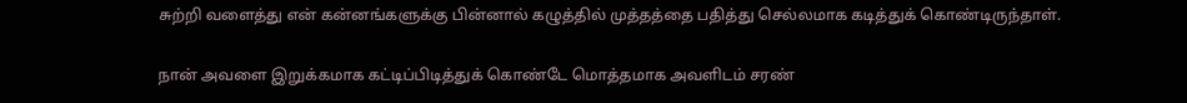சுற்றி வளைத்து என் கன்னங்களுக்கு பின்னால் கழுத்தில் முத்தத்தை பதித்து செல்லமாக கடித்துக் கொண்டிருந்தாள்.

நான் அவளை இறுக்கமாக கட்டிப்பிடித்துக் கொண்டே மொத்தமாக அவளிடம் சரண்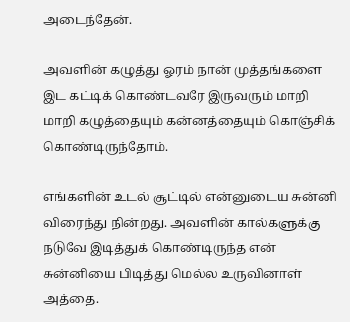அடைந்தேன்.

அவளின் கழுத்து ஓரம் நான் முத்தங்களை இட கட்டிக் கொண்டவரே இருவரும் மாறி மாறி கழுத்தையும் கன்னத்தையும் கொஞ்சிக் கொண்டிருந்தோம்.

எங்களின் உடல் சூட்டில் என்னுடைய சுன்னி விரைந்து நின்றது. அவளின் கால்களுக்கு நடுவே இடித்துக் கொண்டிருந்த என் சுன்னியை பிடித்து மெல்ல உருவினாள் அத்தை.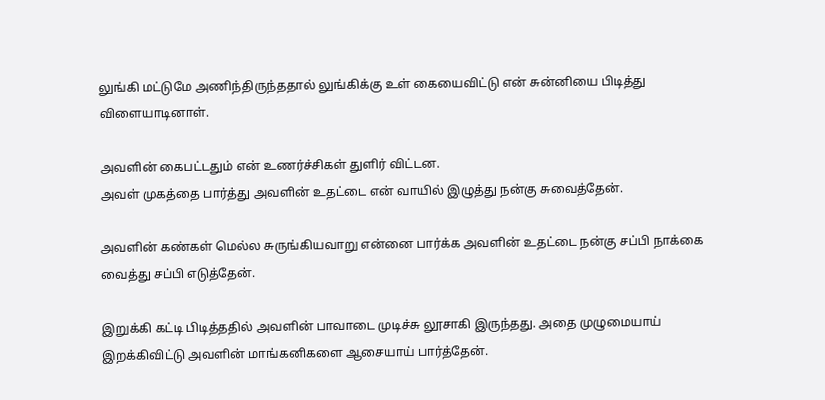லுங்கி மட்டுமே அணிந்திருந்ததால் லுங்கிக்கு உள் கையைவிட்டு என் சுன்னியை பிடித்து விளையாடினாள்.

அவளின் கைபட்டதும் என் உணர்ச்சிகள் துளிர் விட்டன.
அவள் முகத்தை பார்த்து அவளின் உதட்டை என் வாயில் இழுத்து நன்கு சுவைத்தேன்.

அவளின் கண்கள் மெல்ல சுருங்கியவாறு என்னை பார்க்க அவளின் உதட்டை நன்கு சப்பி நாக்கை வைத்து சப்பி எடுத்தேன்.

இறுக்கி கட்டி பிடித்ததில் அவளின் பாவாடை முடிச்சு லூசாகி இருந்தது. அதை முழுமையாய் இறக்கிவிட்டு அவளின் மாங்கனிகளை ஆசையாய் பார்த்தேன்.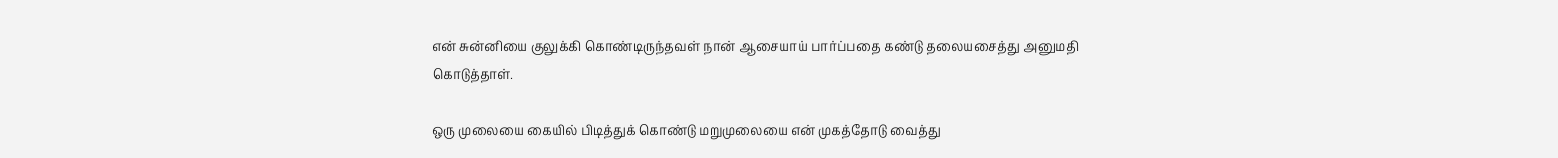என் சுன்னியை குலுக்கி கொண்டிருந்தவள் நான் ஆசையாய் பார்ப்பதை கண்டு தலையசைத்து அனுமதி கொடுத்தாள்.

ஒரு முலையை கையில் பிடித்துக் கொண்டு மறுமுலையை என் முகத்தோடு வைத்து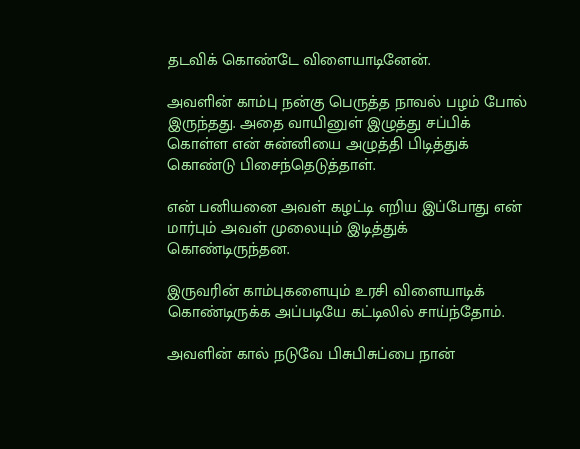தடவிக் கொண்டே விளையாடினேன்.

அவளின் காம்பு நன்கு பெருத்த நாவல் பழம் போல் இருந்தது. அதை வாயினுள் இழுத்து சப்பிக் கொள்ள என் சுன்னியை அழுத்தி பிடித்துக் கொண்டு பிசைந்தெடுத்தாள்.

என் பனியனை அவள் கழட்டி எறிய இப்போது என் மார்பும் அவள் முலையும் இடித்துக் கொண்டிருந்தன.

இருவரின் காம்புகளையும் உரசி விளையாடிக் கொண்டிருக்க அப்படியே கட்டிலில் சாய்ந்தோம்.

அவளின் கால் நடுவே பிசுபிசுப்பை நான்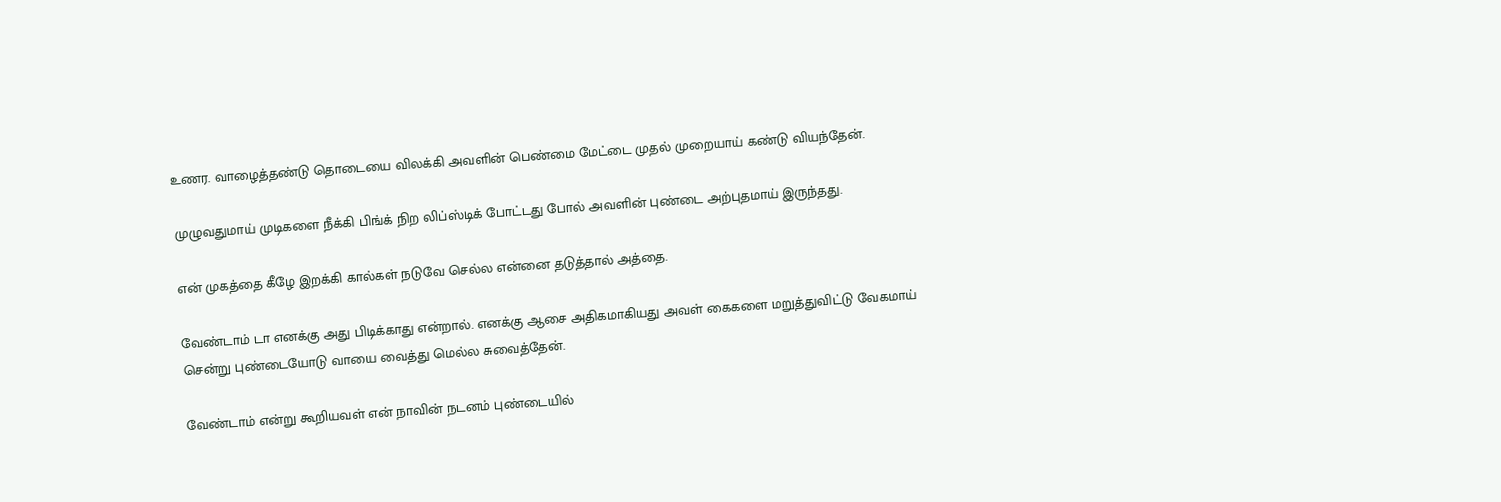உணர. வாழைத்தண்டு தொடையை விலக்கி அவளின் பெண்மை மேட்டை முதல் முறையாய் கண்டு வியந்தேன்.

முழுவதுமாய் முடிகளை நீக்கி பிங்க் நிற லிப்ஸ்டிக் போட்டது போல் அவளின் புண்டை அற்புதமாய் இருந்தது.

என் முகத்தை கீழே இறக்கி கால்கள் நடுவே செல்ல என்னை தடுத்தால் அத்தை.

வேண்டாம் டா எனக்கு அது பிடிக்காது என்றால். எனக்கு ஆசை அதிகமாகியது அவள் கைகளை மறுத்துவிட்டு வேகமாய் சென்று புண்டையோடு வாயை வைத்து மெல்ல சுவைத்தேன்.

வேண்டாம் என்று கூறியவள் என் நாவின் நடனம் புண்டையில்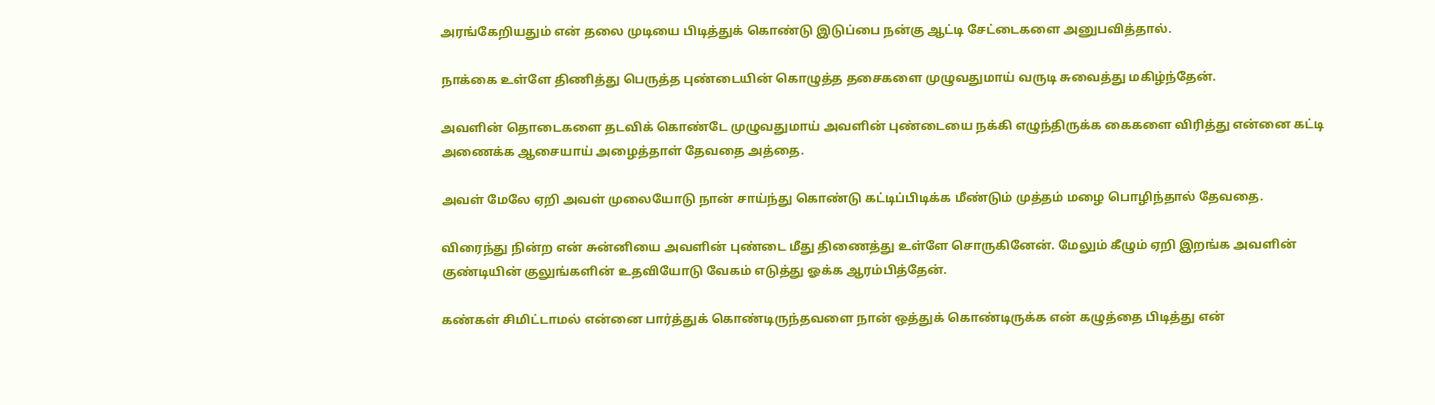அரங்கேறியதும் என் தலை முடியை பிடித்துக் கொண்டு இடுப்பை நன்கு ஆட்டி சேட்டைகளை அனுபவித்தால்.

நாக்கை உள்ளே திணித்து பெருத்த புண்டையின் கொழுத்த தசைகளை முழுவதுமாய் வருடி சுவைத்து மகிழ்ந்தேன்.

அவளின் தொடைகளை தடவிக் கொண்டே முழுவதுமாய் அவளின் புண்டையை நக்கி எழுந்திருக்க கைகளை விரித்து என்னை கட்டி அணைக்க ஆசையாய் அழைத்தாள் தேவதை அத்தை.

அவள் மேலே ஏறி அவள் முலையோடு நான் சாய்ந்து கொண்டு கட்டிப்பிடிக்க மீண்டும் முத்தம் மழை பொழிந்தால் தேவதை.

விரைந்து நின்ற என் சுன்னியை அவளின் புண்டை மீது திணைத்து உள்ளே சொருகினேன். மேலும் கீழும் ஏறி இறங்க அவளின் குண்டியின் குலுங்களின் உதவியோடு வேகம் எடுத்து ஓக்க ஆரம்பித்தேன்.

கண்கள் சிமிட்டாமல் என்னை பார்த்துக் கொண்டிருந்தவளை நான் ஒத்துக் கொண்டிருக்க என் கழுத்தை பிடித்து என்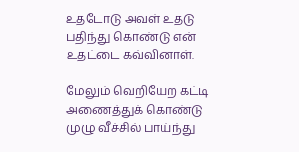உதடோடு அவள் உதடு பதிந்து கொண்டு என் உதட்டை கவ்வினாள்.

மேலும் வெறியேற கட்டி அணைத்துக் கொண்டு முழு வீச்சில் பாய்ந்து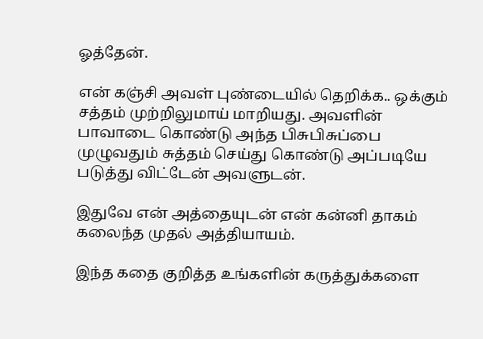ஓத்தேன்.

என் கஞ்சி அவள் புண்டையில் தெறிக்க.. ஒக்கும் சத்தம் முற்றிலுமாய் மாறியது. அவளின் பாவாடை கொண்டு அந்த பிசுபிசுப்பை முழுவதும் சுத்தம் செய்து கொண்டு அப்படியே படுத்து விட்டேன் அவளுடன்.

இதுவே என் அத்தையுடன் என் கன்னி தாகம் கலைந்த முதல் அத்தியாயம்.

இந்த கதை குறித்த உங்களின் கருத்துக்களை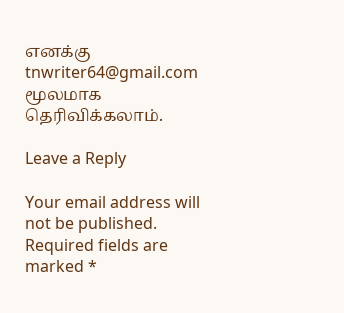எனக்கு tnwriter64@gmail.com மூலமாக தெரிவிக்கலாம்.

Leave a Reply

Your email address will not be published. Required fields are marked *